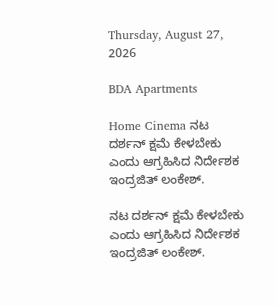Thursday, August 27, 2026

BDA Apartments

Home Cinema ನಟ ದರ್ಶನ್ ಕ್ಷಮೆ ಕೇಳಬೇಕು ಎಂದು ಆಗ್ರಹಿಸಿದ ನಿರ್ದೇಶಕ ಇಂದ್ರಜಿತ್ ಲಂಕೇಶ್.

ನಟ ದರ್ಶನ್ ಕ್ಷಮೆ ಕೇಳಬೇಕು ಎಂದು ಆಗ್ರಹಿಸಿದ ನಿರ್ದೇಶಕ ಇಂದ್ರಜಿತ್ ಲಂಕೇಶ್.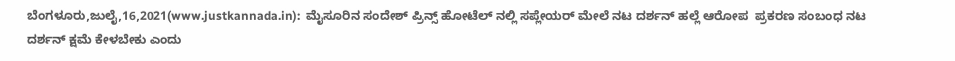ಬೆಂಗಳೂರು,ಜುಲೈ,16,2021(www.justkannada.in):  ಮೈಸೂರಿನ ಸಂದೇಶ್ ಪ್ರಿನ್ಸ್ ಹೋಟೆಲ್ ನಲ್ಲಿ ಸಪ್ಲೇಯರ್ ಮೇಲೆ ನಟ ದರ್ಶನ್ ಹಲ್ಲೆ ಆರೋಪ  ಪ್ರಕರಣ ಸಂಬಂಧ ನಟ ದರ್ಶನ್ ಕ್ಷಮೆ ಕೇಳಬೇಕು ಎಂದು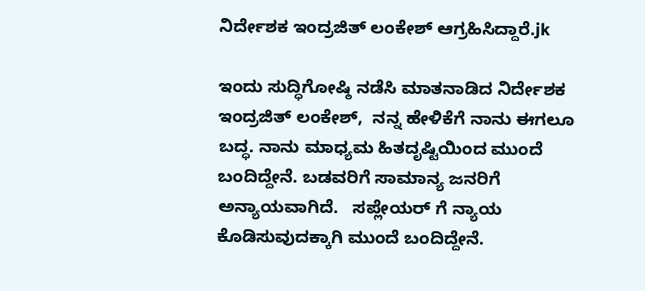ನಿರ್ದೇಶಕ ಇಂದ್ರಜಿತ್ ಲಂಕೇಶ್ ಆಗ್ರಹಿಸಿದ್ದಾರೆ.jk

ಇಂದು ಸುದ್ಧಿಗೋಷ್ಠಿ ನಡೆಸಿ ಮಾತನಾಡಿದ ನಿರ್ದೇಶಕ ಇಂದ್ರಜಿತ್ ಲಂಕೇಶ್,  ನನ್ನ ಹೇಳಿಕೆಗೆ ನಾನು ಈಗಲೂ ಬದ್ಧ. ನಾನು ಮಾಧ್ಯಮ ಹಿತದೃಷ್ಟಿಯಿಂದ ಮುಂದೆ ಬಂದಿದ್ದೇನೆ. ಬಡವರಿಗೆ ಸಾಮಾನ್ಯ ಜನರಿಗೆ ಅನ್ಯಾಯವಾಗಿದೆ.   ಸಪ್ಲೇಯರ್ ಗೆ ನ್ಯಾಯ ಕೊಡಿಸುವುದಕ್ಕಾಗಿ ಮುಂದೆ ಬಂದಿದ್ದೇನೆ.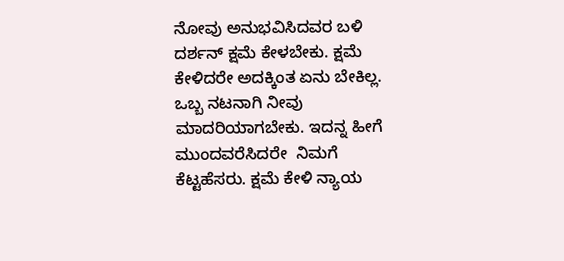ನೋವು ಅನುಭವಿಸಿದವರ ಬಳಿ ದರ್ಶನ್ ಕ್ಷಮೆ ಕೇಳಬೇಕು. ಕ್ಷಮೆ ಕೇಳಿದರೇ ಅದಕ್ಕಿಂತ ಏನು ಬೇಕಿಲ್ಲ.  ಒಬ್ಬ ನಟನಾಗಿ ನೀವು ಮಾದರಿಯಾಗಬೇಕು. ಇದನ್ನ ಹೀಗೆ ಮುಂದವರೆಸಿದರೇ  ನಿಮಗೆ ಕೆಟ್ಟಹೆಸರು. ಕ್ಷಮೆ ಕೇಳಿ ನ್ಯಾಯ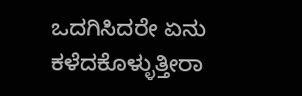ಒದಗಿಸಿದರೇ ಏನು ಕಳೆದಕೊಳ್ಳುತ್ತೀರಾ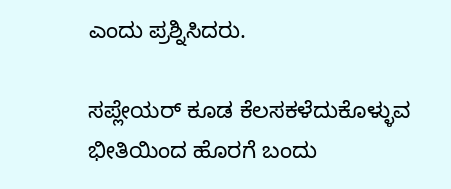ಎಂದು ಪ್ರಶ್ನಿಸಿದರು.

ಸಪ್ಲೇಯರ್ ಕೂಡ ಕೆಲಸಕಳೆದುಕೊಳ್ಳುವ ಭೀತಿಯಿಂದ ಹೊರಗೆ ಬಂದು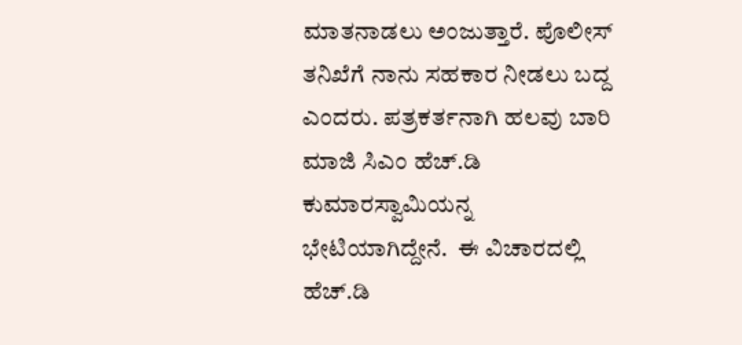ಮಾತನಾಡಲು ಅಂಜುತ್ತಾರೆ. ಪೊಲೀಸ್ ತನಿಖೆಗೆ ನಾನು ಸಹಕಾರ ನೀಡಲು ಬದ್ದ ಎಂದರು. ಪತ್ರಕರ್ತನಾಗಿ ಹಲವು ಬಾರಿ  ಮಾಜಿ ಸಿಎಂ ಹೆಚ್.ಡಿ ಕುಮಾರಸ್ವಾಮಿಯನ್ನ ಭೇಟಿಯಾಗಿದ್ದೇನೆ.  ಈ ವಿಚಾರದಲ್ಲಿ ಹೆಚ್.ಡಿ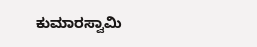ಕುಮಾರಸ್ವಾಮಿ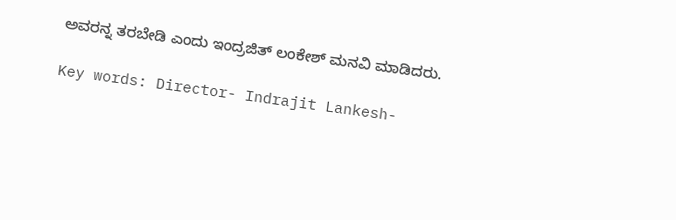ಅವರನ್ನ ತರಬೇಡಿ ಎಂದು ಇಂದ್ರಜಿತ್ ಲಂಕೇಶ್ ಮನವಿ ಮಾಡಿದರು.

Key words: Director- Indrajit Lankesh-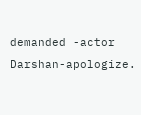demanded -actor Darshan-apologize.